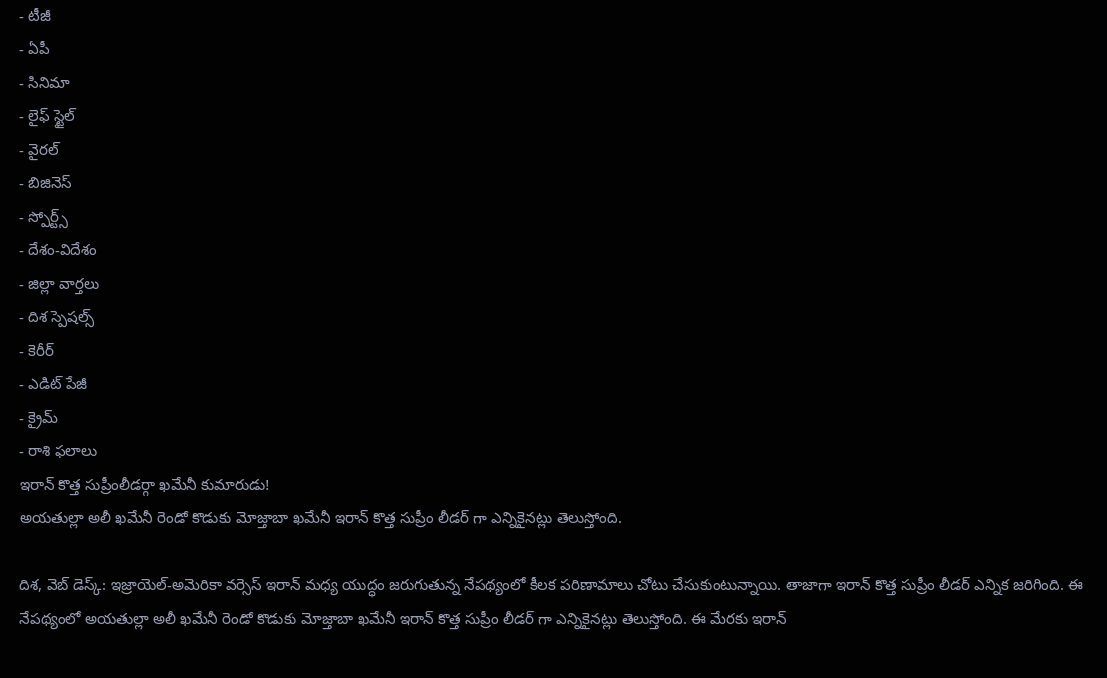- టీజీ
- ఏపీ
- సినిమా
- లైఫ్ స్టైల్
- వైరల్
- బిజినెస్
- స్పోర్ట్స్
- దేశం-విదేశం
- జిల్లా వార్తలు
- దిశ స్పెషల్స్
- కెరీర్
- ఎడిట్ పేజీ
- క్రైమ్
- రాశి ఫలాలు
ఇరాన్ కొత్త సుప్రీంలీడర్గా ఖమేనీ కుమారుడు!
అయతుల్లా అలీ ఖమేనీ రెండో కొడుకు మోజ్తాబా ఖమేనీ ఇరాన్ కొత్త సుప్రీం లీడర్ గా ఎన్నికైనట్లు తెలుస్తోంది.

దిశ, వెబ్ డెస్క్: ఇజ్రాయెల్-అమెరికా వర్సెస్ ఇరాన్ మధ్య యుద్ధం జరుగుతున్న నేపథ్యంలో కీలక పరిణామాలు చోటు చేసుకుంటున్నాయి. తాజాగా ఇరాన్ కొత్త సుప్రీం లీడర్ ఎన్నిక జరిగింది. ఈ నేపథ్యంలో అయతుల్లా అలీ ఖమేనీ రెండో కొడుకు మోజ్తాబా ఖమేనీ ఇరాన్ కొత్త సుప్రీం లీడర్ గా ఎన్నికైనట్లు తెలుస్తోంది. ఈ మేరకు ఇరాన్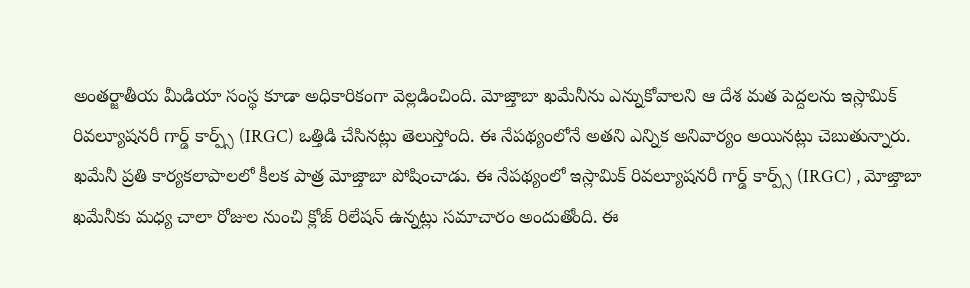అంతర్జాతీయ మీడియా సంస్థ కూడా అధికారికంగా వెల్లడించింది. మోజ్తాబా ఖమేనీను ఎన్నుకోవాలని ఆ దేశ మత పెద్దలను ఇస్లామిక్ రివల్యూషనరీ గార్డ్ కార్ప్స్ (IRGC) ఒత్తిడి చేసినట్లు తెలుస్తోంది. ఈ నేపథ్యంలోనే అతని ఎన్నిక అనివార్యం అయినట్లు చెబుతున్నారు.
ఖమేనీ ప్రతి కార్యకలాపాలలో కీలక పాత్ర మోజ్తాబా పోషించాడు. ఈ నేపథ్యంలో ఇస్లామిక్ రివల్యూషనరీ గార్డ్ కార్ప్స్ (IRGC) , మోజ్తాబా ఖమేనీకు మధ్య చాలా రోజుల నుంచి క్లోజ్ రిలేషన్ ఉన్నట్లు సమాచారం అందుతోంది. ఈ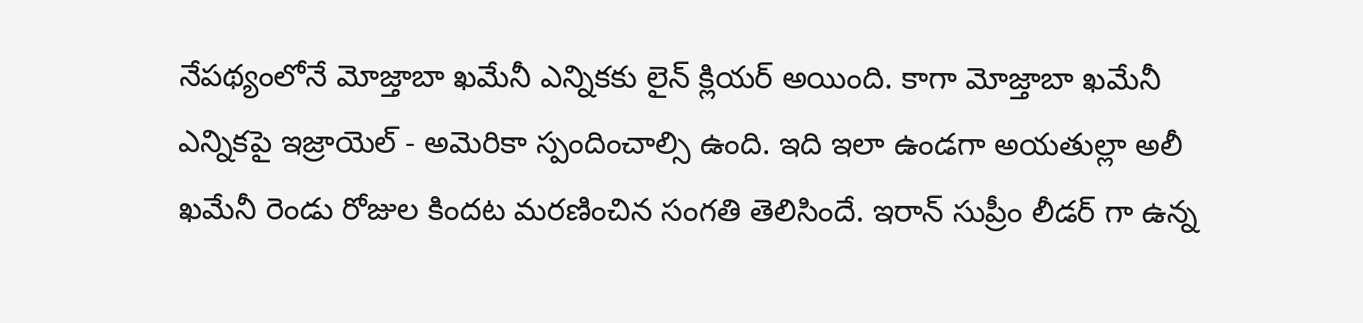నేపథ్యంలోనే మోజ్తాబా ఖమేనీ ఎన్నికకు లైన్ క్లియర్ అయింది. కాగా మోజ్తాబా ఖమేనీ ఎన్నికపై ఇజ్రాయెల్ - అమెరికా స్పందించాల్సి ఉంది. ఇది ఇలా ఉండగా అయతుల్లా అలీ ఖమేనీ రెండు రోజుల కిందట మరణించిన సంగతి తెలిసిందే. ఇరాన్ సుప్రీం లీడర్ గా ఉన్న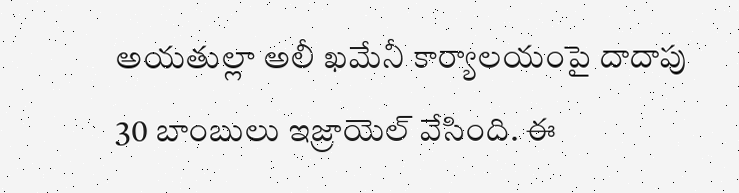అయతుల్లా అలీ ఖమేనీ కార్యాలయంపై దాదాపు 30 బాంబులు ఇజ్రాయెల్ వేసింది. ఈ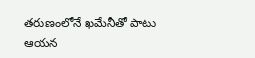తరుణంలోనే ఖమేనీతో పాటు ఆయన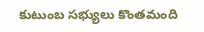కుటుంబ సభ్యులు కొంతమంది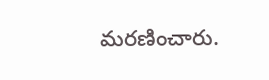మరణించారు.